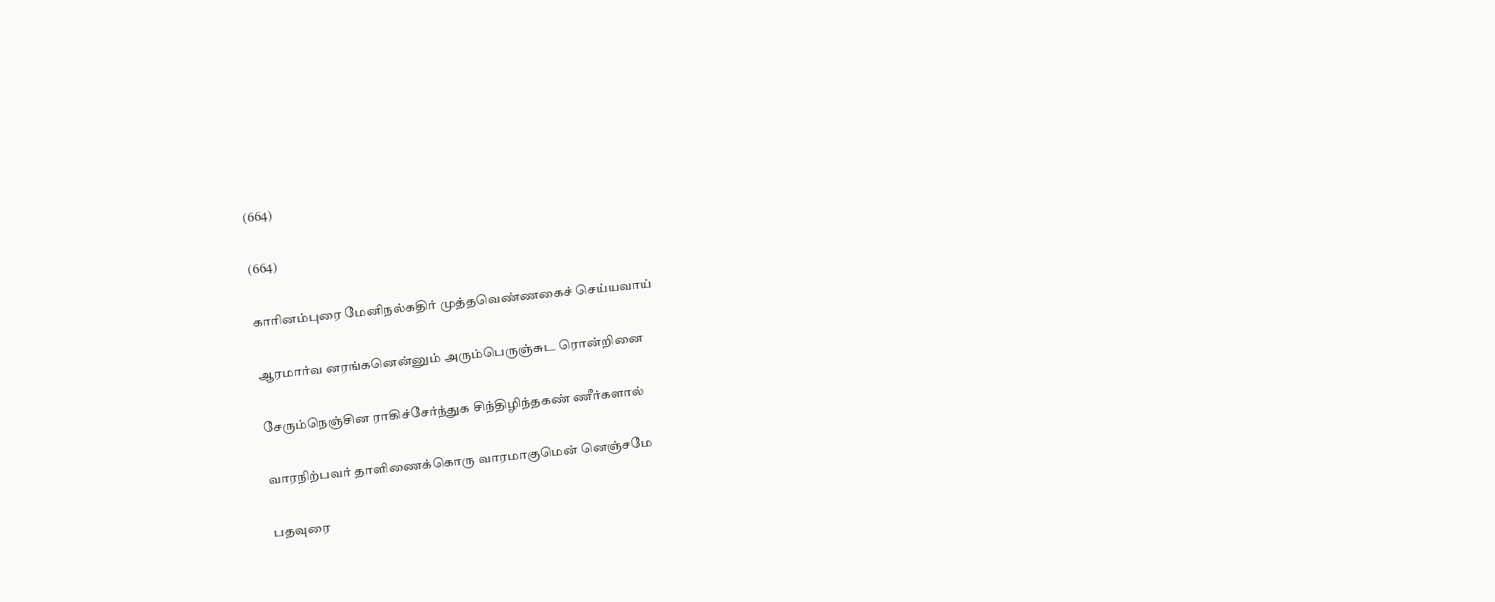(664)

(664)

காரினம்புரை மேனிநல்கதிர் முத்தவெண்ணகைச் செய்யவாய்

ஆரமார்வ னரங்கனென்னும் அரும்பெருஞ்சுட ரொன்றினை

சேரும்நெஞ்சின ராகிச்சேர்ந்துக சிந்திழிந்தகண் ணீர்களால்

வாரநிற்பவர் தாளிணைக்கொரு வாரமாகுமென் னெஞ்சமே

பதவுரை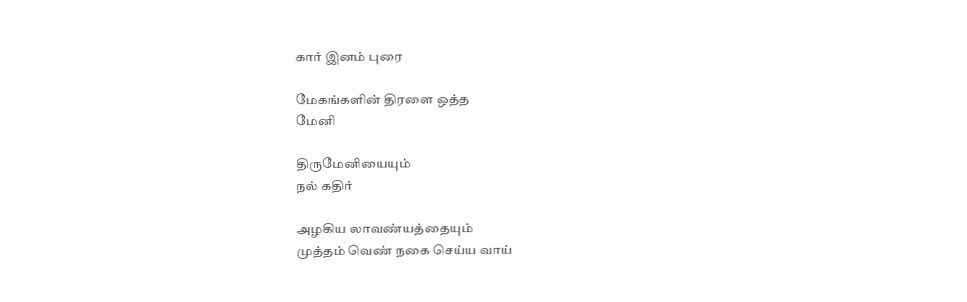கார் இனம் புரை

மேகங்களின் திரளை ஒத்த
மேனி

திருமேனியையும்
நல் கதிர்

அழகிய லாவண்யத்தையும்
முத்தம் வெண் நகை செய்ய வாய்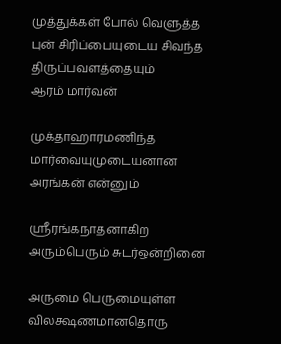முத்துக்கள் போல் வெளுத்த புன் சிரிப்பையுடைய சிவந்த திருப்பவளத்தையும்
ஆரம் மார்வன்

முக்தாஹாரமணிந்த மார்வையுமுடையனான
அரங்கன் என்னும்

ஸ்ரீரங்கநாதனாகிற
அரும்பெரும் சுடர்ஒன்றினை

அருமை பெருமையுள்ள விலக்ஷணமானதொரு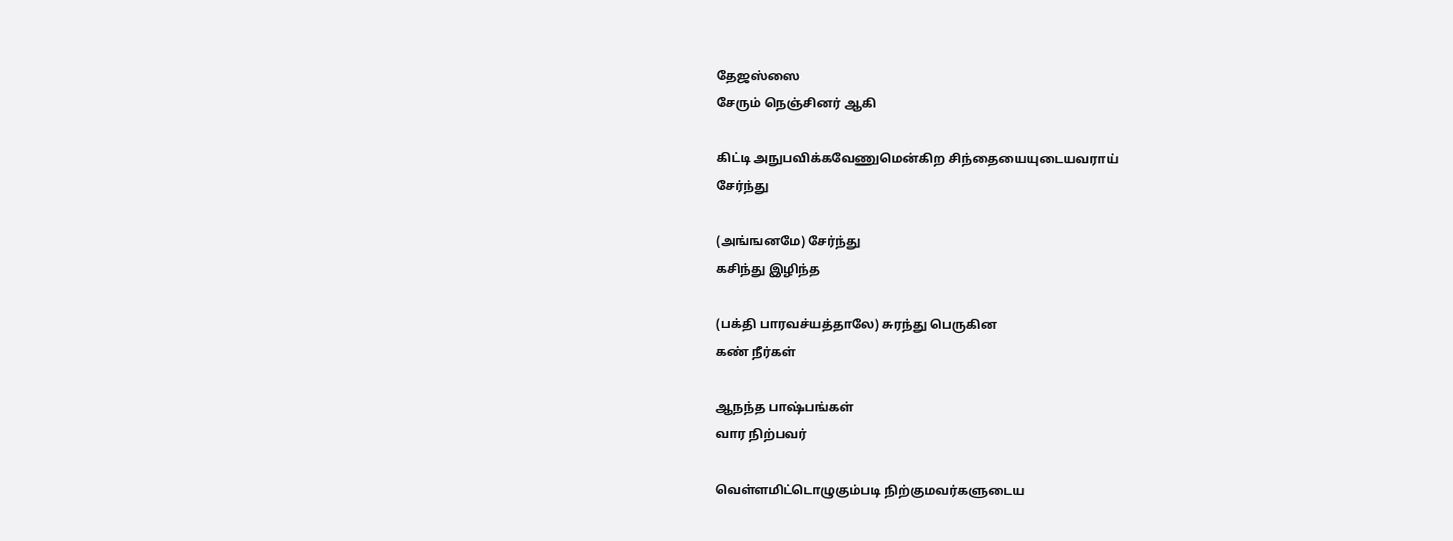தேஜஸ்ஸை
சேரும் நெஞ்சினர் ஆகி

கிட்டி அநுபவிக்கவேணுமென்கிற சிந்தையையுடையவராய்
சேர்ந்து

(அங்ஙனமே) சேர்ந்து
கசிந்து இழிந்த

(பக்தி பாரவச்யத்தாலே) சுரந்து பெருகின
கண் நீர்கள்

ஆநந்த பாஷ்பங்கள்
வார நிற்பவர்

வெள்ளமிட்டொழுகும்படி நிற்குமவர்களுடைய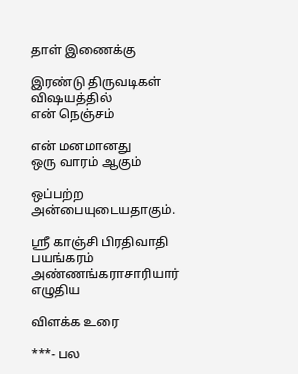தாள் இணைக்கு

இரண்டு திருவடிகள் விஷயத்தில்
என் நெஞ்சம்

என் மனமானது
ஒரு வாரம் ஆகும்

ஒப்பற்ற அன்பையுடையதாகும்.

ஸ்ரீ காஞ்சி பிரதிவாதி பயங்கரம் அண்ணங்கராசாரியார் எழுதிய

விளக்க உரை

***- பல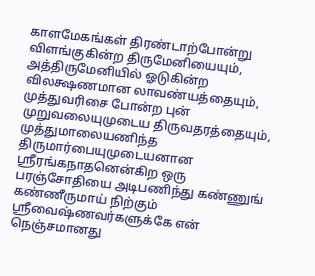காளமேகங்கள் திரண்டாற்போன்று விளங்குகின்ற திருமேனியையும், அத்திருமேனியில் ஓடுகின்ற விலக்ஷணமான லாவண்யத்தையும், முத்துவரிசை போன்ற புன் முறுவலையுமுடைய திருவதரத்தையும், முத்துமாலையணிந்த திருமார்பையுமுடையனான ஸ்ரீரங்கநாதனென்கிற ஒரு பரஞ்சோதியை அடிபணிந்து கண்ணுங் கண்ணீருமாய் நிற்கும் ஸ்ரீவைஷ்ணவர்களுக்கே என் நெஞ்சமானது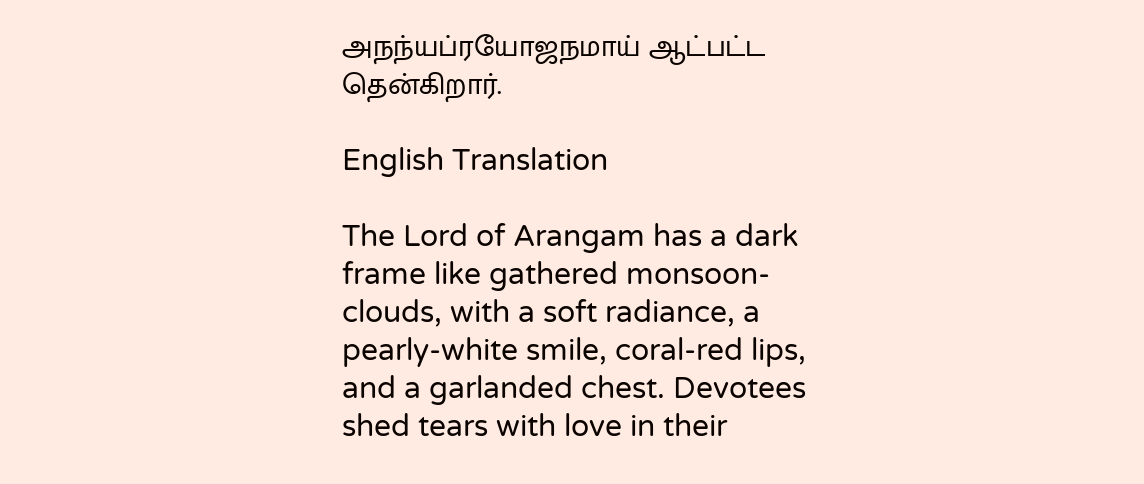அநந்யப்ரயோஜநமாய் ஆட்பட்ட தென்கிறார்.

English Translation

The Lord of Arangam has a dark frame like gathered monsoon-clouds, with a soft radiance, a pearly-white smile, coral-red lips, and a garlanded chest. Devotees shed tears with love in their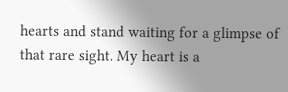hearts and stand waiting for a glimpse of that rare sight. My heart is a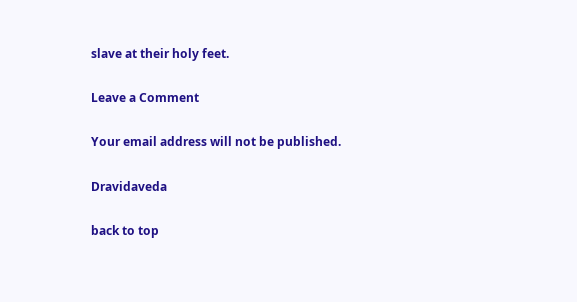slave at their holy feet.

Leave a Comment

Your email address will not be published.

Dravidaveda

back to top